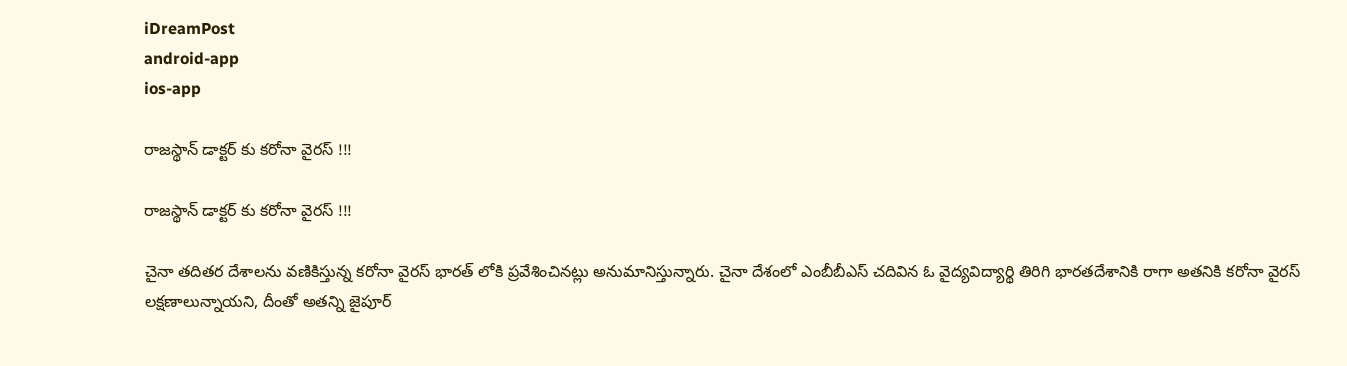iDreamPost
android-app
ios-app

రాజస్థాన్ డాక్టర్ కు కరోనా వైరస్ !!!

రాజస్థాన్ డాక్టర్ కు కరోనా వైరస్ !!!

చైనా తదితర దేశాలను వణికిస్తున్న కరోనా వైరస్ భారత్ లోకి ప్రవేశించినట్లు అనుమానిస్తున్నారు. చైనా దేశంలో ఎంబీబీఎస్ చదివిన ఓ వైద్యవిద్యార్థి తిరిగి భారతదేశానికి రాగా అతనికి కరోనా వైరస్ లక్షణాలున్నాయని, దీంతో అతన్ని జైపూర్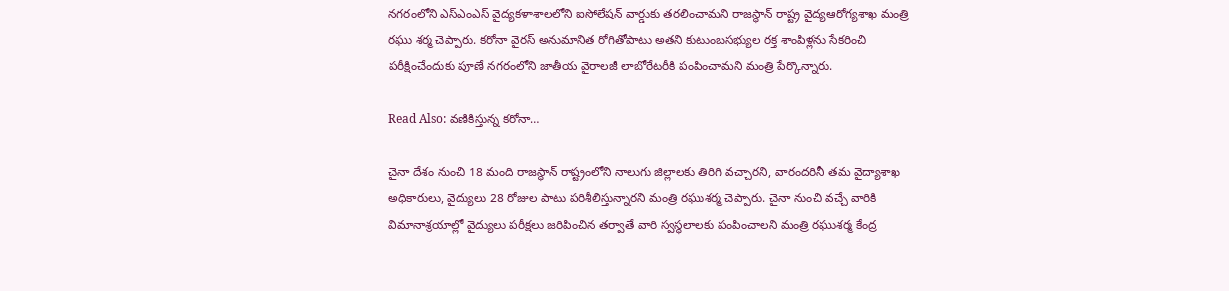నగరంలోని ఎస్ఎంఎస్ వైద్యకళాశాలలోని ఐసోలేషన్ వార్డుకు తరలించామని రాజస్థాన్ రాష్ట్ర వైద్యఆరోగ్యశాఖ మంత్రి రఘు శర్మ చెప్పారు. కరోనా వైరస్ అనుమానిత రోగితోపాటు అతని కుటుంబసభ్యుల రక్త శాంపిళ్లను సేకరించి పరీక్షించేందుకు పూణే నగరంలోని జాతీయ వైరాలజీ లాబోరేటరీకి పంపించామని మంత్రి పేర్కొన్నారు.

Read Also: వణికిస్తున్న కరోనా…

చైనా దేశం నుంచి 18 మంది రాజస్థాన్ రాష్ట్రంలోని నాలుగు జిల్లాలకు తిరిగి వచ్చారని, వారందరినీ తమ వైద్యాశాఖ అధికారులు, వైద్యులు 28 రోజుల పాటు పరిశీలిస్తున్నారని మంత్రి రఘుశర్మ చెప్పారు. చైనా నుంచి వచ్చే వారికి విమానాశ్రయాల్లో వైద్యులు పరీక్షలు జరిపించిన తర్వాతే వారి స్వస్థలాలకు పంపించాలని మంత్రి రఘుశర్మ కేంద్ర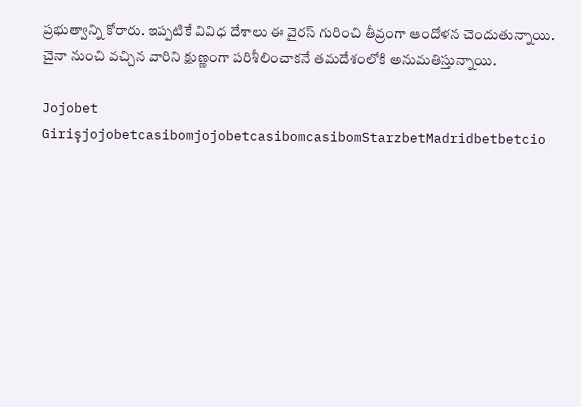ప్రభుత్వాన్ని కోరారు. ఇప్పటికే వివిధ దేశాలు ఈ వైరస్ గురించి తీవ్రంగా ఆందోళన చెందుతున్నాయి. చైనా నుంచి వచ్చిన వారిని క్షుణ్ణంగా పరిశీలించాకనే తమదేశంలోకి అనుమతిస్తున్నాయి.

Jojobet GirişjojobetcasibomjojobetcasibomcasibomStarzbetMadridbetbetcio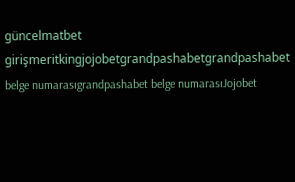güncelmatbet girişmeritkingjojobetgrandpashabetgrandpashabet belge numarasıgrandpashabet belge numarasıJojobet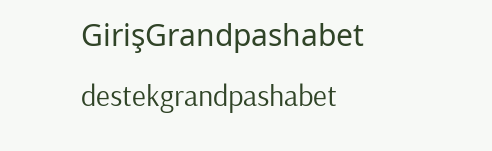GirişGrandpashabet destekgrandpashabet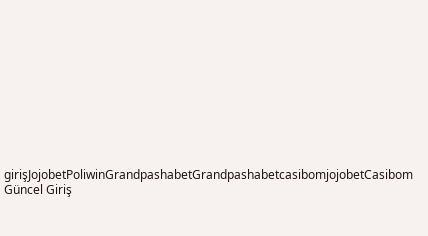girişJojobetPoliwinGrandpashabetGrandpashabetcasibomjojobetCasibom Güncel Giriş